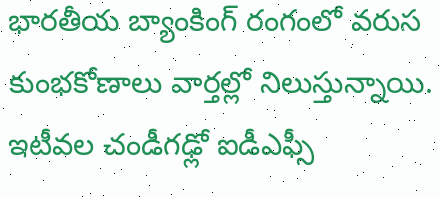భారతీయ బ్యాంకింగ్ రంగంలో వరుస కుంభకోణాలు వార్తల్లో నిలుస్తున్నాయి. ఇటీవల చండీగఢ్లో ఐడీఎఫ్సీ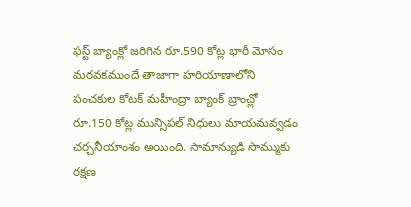ఫస్ట్ బ్యాంక్లో జరిగిన రూ.590 కోట్ల భారీ మోసం మరవకముందే తాజాగా హరియాణాలోని పంచకుల కోటక్ మహీంద్రా బ్యాంక్ బ్రాంచ్లో రూ.150 కోట్ల మున్సిపల్ నిధులు మాయమవ్వడం చర్చనీయాంశం అయింది. సామాన్యుడి సొమ్ముకు రక్షణ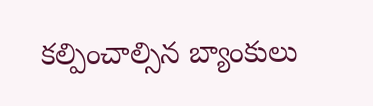కల్పించాల్సిన బ్యాంకులు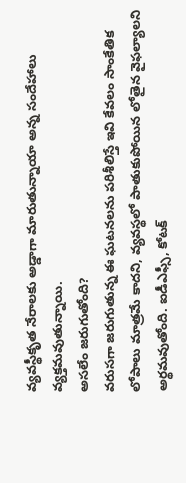వ్యవస్థీకృత నేరాలకు అడ్డాగా మారుతున్నాయా అన్న సందేహాలు వ్యక్తమవుతున్నాయి.
అసలేం జరుగుతోంది?
వరుసగా జరుగుతున్న ఈ ఘటనలను పరిశీలిస్తే ఇవి కేవలం సాంకేతిక లోపాలు మాత్రమే కాదని, వ్యవస్థలో పాతుకుపోయిన లోతైన వైఫల్యాలని అర్థమవుతోంది. ఐడీఎఫ్సీ, కోటక్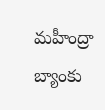మహీంద్రా బ్యాంకు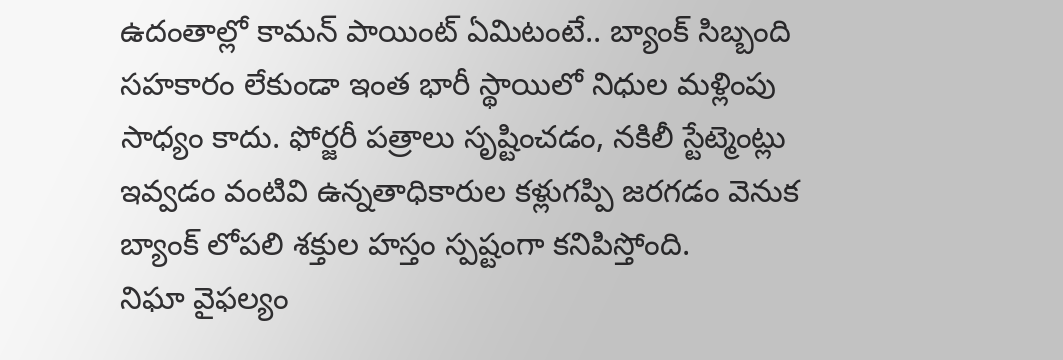ఉదంతాల్లో కామన్ పాయింట్ ఏమిటంటే.. బ్యాంక్ సిబ్బంది సహకారం లేకుండా ఇంత భారీ స్థాయిలో నిధుల మళ్లింపు సాధ్యం కాదు. ఫోర్జరీ పత్రాలు సృష్టించడం, నకిలీ స్టేట్మెంట్లు ఇవ్వడం వంటివి ఉన్నతాధికారుల కళ్లుగప్పి జరగడం వెనుక బ్యాంక్ లోపలి శక్తుల హస్తం స్పష్టంగా కనిపిస్తోంది.
నిఘా వైఫల్యం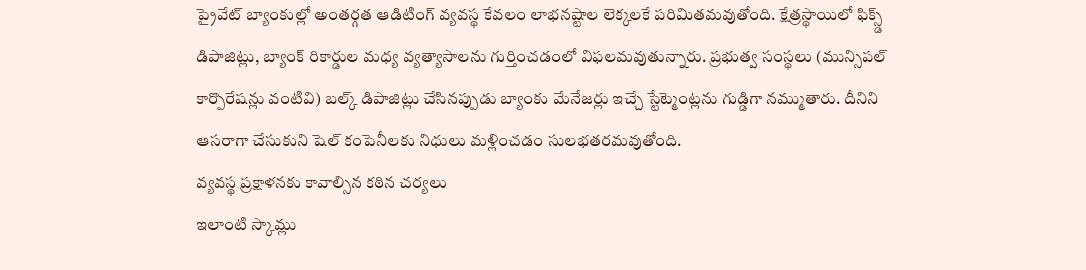ప్రైవేట్ బ్యాంకుల్లో అంతర్గత ఆడిటింగ్ వ్యవస్థ కేవలం లాభనష్టాల లెక్కలకే పరిమితమవుతోంది. క్షేత్రస్థాయిలో ఫిక్స్డ్ డిపాజిట్లు, బ్యాంక్ రికార్డుల మధ్య వ్యత్యాసాలను గుర్తించడంలో విఫలమవుతున్నారు. ప్రభుత్వ సంస్థలు (మున్సిపల్ కార్పొరేషన్లు వంటివి) బల్క్ డిపాజిట్లు చేసినప్పుడు బ్యాంకు మేనేజర్లు ఇచ్చే స్టేట్మెంట్లను గుడ్డిగా నమ్ముతారు. దీనిని ఆసరాగా చేసుకుని షెల్ కంపెనీలకు నిధులు మళ్లించడం సులభతరమవుతోంది.
వ్యవస్థ ప్రక్షాళనకు కావాల్సిన కఠిన చర్యలు
ఇలాంటి స్కామ్లు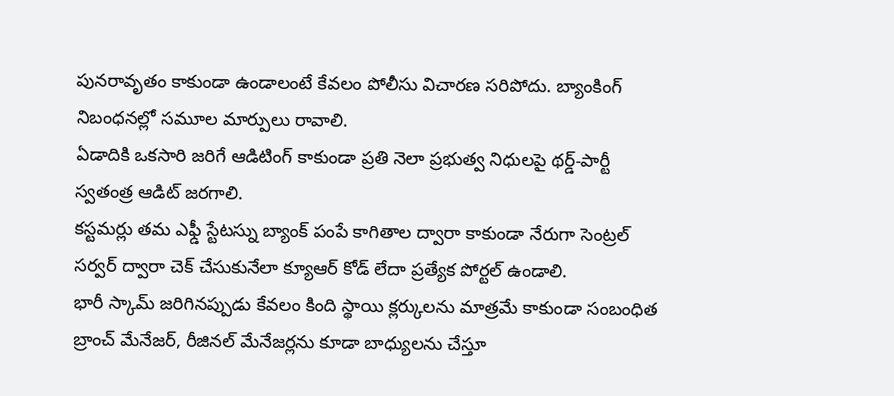పునరావృతం కాకుండా ఉండాలంటే కేవలం పోలీసు విచారణ సరిపోదు. బ్యాంకింగ్ నిబంధనల్లో సమూల మార్పులు రావాలి.
ఏడాదికి ఒకసారి జరిగే ఆడిటింగ్ కాకుండా ప్రతి నెలా ప్రభుత్వ నిధులపై థర్డ్-పార్టీ స్వతంత్ర ఆడిట్ జరగాలి.
కస్టమర్లు తమ ఎఫ్డీ స్టేటస్ను బ్యాంక్ పంపే కాగితాల ద్వారా కాకుండా నేరుగా సెంట్రల్ సర్వర్ ద్వారా చెక్ చేసుకునేలా క్యూఆర్ కోడ్ లేదా ప్రత్యేక పోర్టల్ ఉండాలి.
భారీ స్కామ్ జరిగినప్పుడు కేవలం కింది స్థాయి క్లర్కులను మాత్రమే కాకుండా సంబంధిత బ్రాంచ్ మేనేజర్, రీజినల్ మేనేజర్లను కూడా బాధ్యులను చేస్తూ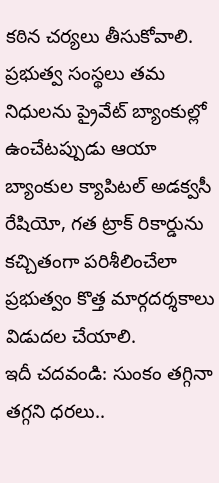కఠిన చర్యలు తీసుకోవాలి.
ప్రభుత్వ సంస్థలు తమ నిధులను ప్రైవేట్ బ్యాంకుల్లో ఉంచేటప్పుడు ఆయా బ్యాంకుల క్యాపిటల్ అడక్వసీ రేషియో, గత ట్రాక్ రికార్డును కచ్చితంగా పరిశీలించేలా ప్రభుత్వం కొత్త మార్గదర్శకాలు విడుదల చేయాలి.
ఇదీ చదవండి: సుంకం తగ్గినా తగ్గని ధరలు..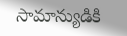సామాన్యుడికి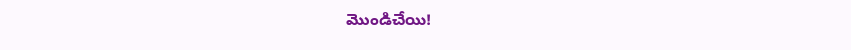మొండిచేయి!